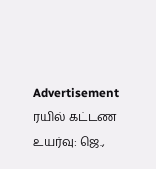Advertisement
ரயில் கட்டண உயர்வு: ஜெ.,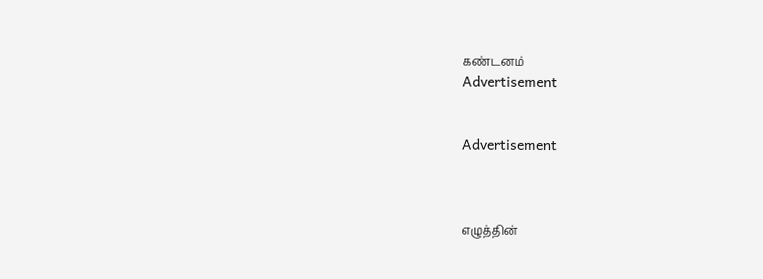கண்டனம்
Advertisement


Advertisement



எழுத்தின்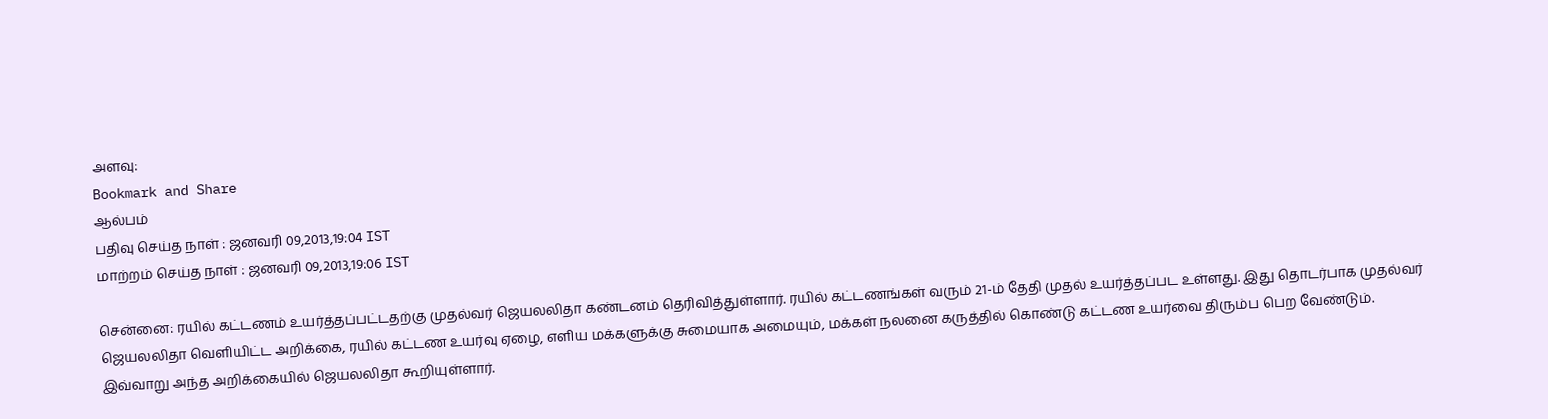அளவு:
Bookmark and Share
ஆல்பம்
பதிவு செய்த நாள் : ஜனவரி 09,2013,19:04 IST
மாற்றம் செய்த நாள் : ஜனவரி 09,2013,19:06 IST

சென்னை: ரயில் கட்டணம் உயர்த்தப்பட்டதற்கு முதல்வர் ஜெயலலிதா கண்டனம் தெரிவித்துள்ளார். ரயில் கட்டணங்கள் வரும் 21-ம் தேதி முதல் உயர்த்தப்பட உள்ளது. இது தொடர்பாக முதல்வர் ஜெயலலிதா வெளியிட்ட அறிக்கை, ரயில் கட்டண உயர்வு ஏழை, எளிய மக்களுக்கு சுமையாக அமையும், மக்கள் நலனை கருத்தில் கொண்டு கட்டண உயர்வை திரும்ப பெற வேண்டும். இவ்வாறு அந்த அறிக்கையில் ஜெயலலிதா கூறியுள்ளார்.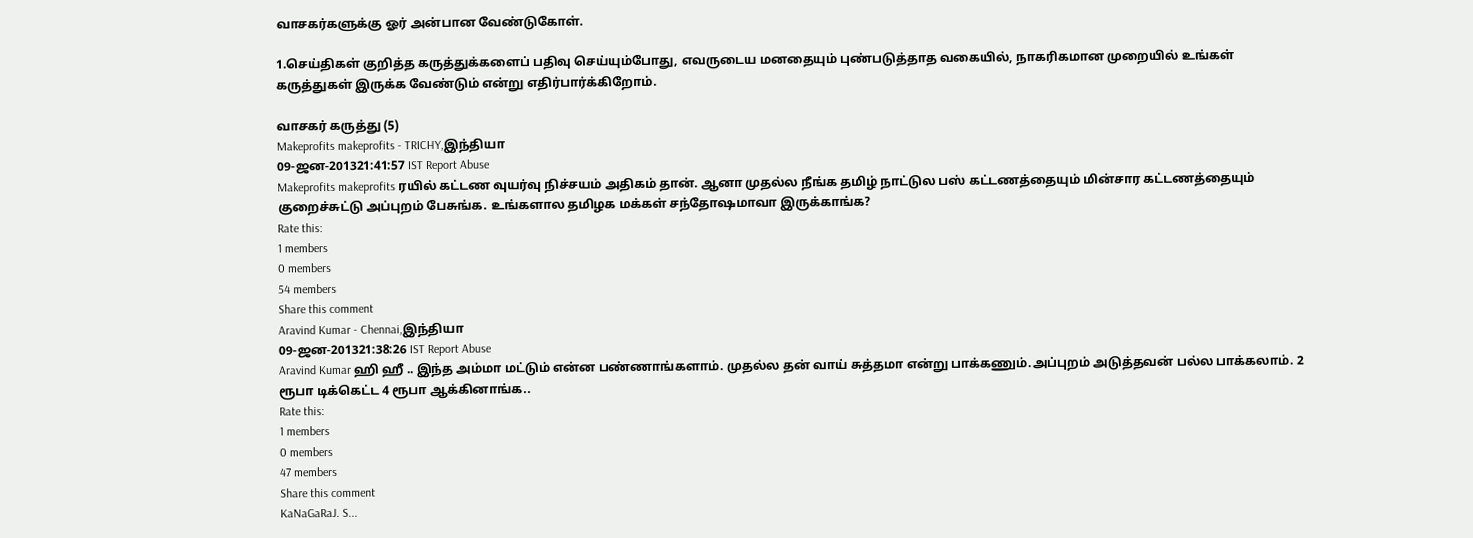வாசகர்களுக்கு ஓர் அன்பான வேண்டுகோள்.

1.செய்திகள் குறித்த கருத்துக்களைப் பதிவு செய்யும்போது, எவருடைய மனதையும் புண்படுத்தாத வகையில், நாகரிகமான முறையில் உங்கள் கருத்துகள் இருக்க வேண்டும் என்று எதிர்பார்க்கிறோம்.

வாசகர் கருத்து (5)
Makeprofits makeprofits - TRICHY,இந்தியா
09-ஜன-201321:41:57 IST Report Abuse
Makeprofits makeprofits ரயில் கட்டண வுயர்வு நிச்சயம் அதிகம் தான். ஆனா முதல்ல நீங்க தமிழ் நாட்டுல பஸ் கட்டணத்தையும் மின்சார கட்டணத்தையும் குறைச்சுட்டு அப்புறம் பேசுங்க. உங்களால தமிழக மக்கள் சந்தோஷமாவா இருக்காங்க?
Rate this:
1 members
0 members
54 members
Share this comment
Aravind Kumar - Chennai,இந்தியா
09-ஜன-201321:38:26 IST Report Abuse
Aravind Kumar ஹி ஹீ .. இந்த அம்மா மட்டும் என்ன பண்ணாங்களாம். முதல்ல தன் வாய் சுத்தமா என்று பாக்கணும்.அப்புறம் அடுத்தவன் பல்ல பாக்கலாம். 2 ரூபா டிக்கெட்ட 4 ரூபா ஆக்கினாங்க..
Rate this:
1 members
0 members
47 members
Share this comment
KaNaGaRaJ. S...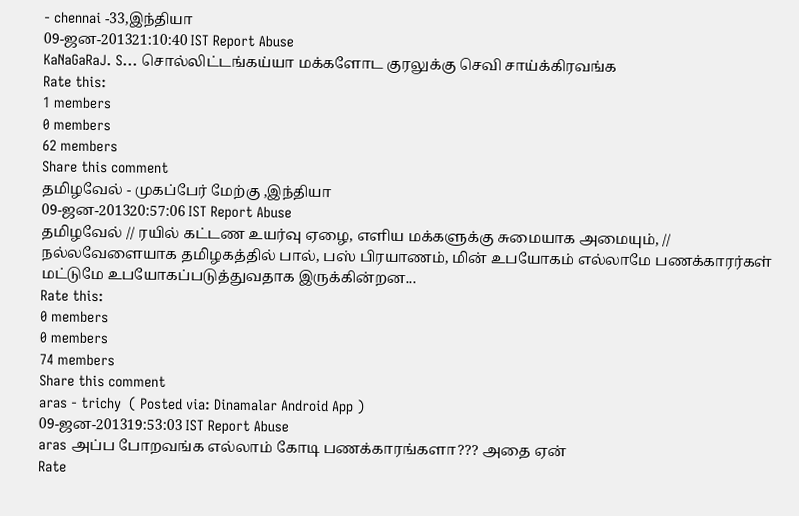- chennai -33,இந்தியா
09-ஜன-201321:10:40 IST Report Abuse
KaNaGaRaJ. S... சொல்லிட்டங்கய்யா மக்களோட குரலுக்கு செவி சாய்க்கிரவங்க
Rate this:
1 members
0 members
62 members
Share this comment
தமிழவேல் - முகப்பேர் மேற்கு ,இந்தியா
09-ஜன-201320:57:06 IST Report Abuse
தமிழவேல் // ரயில் கட்டண உயர்வு ஏழை, எளிய மக்களுக்கு சுமையாக அமையும், // நல்லவேளையாக தமிழகத்தில் பால், பஸ் பிரயாணம், மின் உபயோகம் எல்லாமே பணக்காரர்கள் மட்டுமே உபயோகப்படுத்துவதாக இருக்கின்றன...
Rate this:
0 members
0 members
74 members
Share this comment
aras - trichy  ( Posted via: Dinamalar Android App )
09-ஜன-201319:53:03 IST Report Abuse
aras அப்ப போறவங்க எல்லாம் கோடி பணக்காரங்களா??? அதை ஏன்
Rate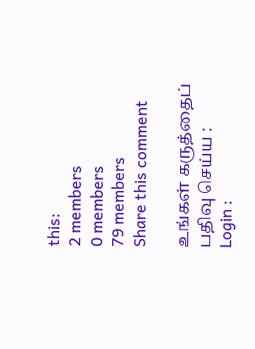this:
2 members
0 members
79 members
Share this comment

உங்கள் கருத்தைப் பதிவு செய்ய :
Login :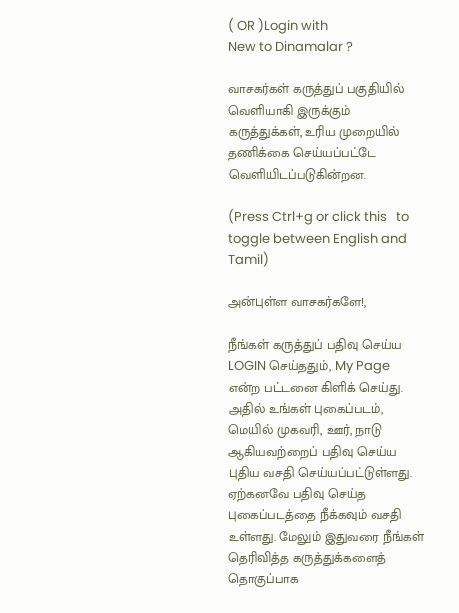( OR )Login with
New to Dinamalar ?

வாசகர்கள் கருத்துப் பகுதியில் வெளியாகி இருக்கும் கருத்துக்கள், உரிய முறையில் தணிக்கை செய்யப்பட்டே வெளியி‌டப்படுகின்றன.

(Press Ctrl+g or click this   to toggle between English and Tamil)

அன்புள்ள வாசகர்களே!,

நீங்கள் கருத்துப் பதிவு செய்ய LOGIN செய்ததும், My Page என்ற பட்டனை கிளிக் செய்து. அதில் உங்கள் புகைப்படம், மெயில் முகவரி, ஊர், நாடு ஆகியவற்றைப் பதிவு செய்ய புதிய வசதி செய்யப்பட்டுள்ளது. ஏற்கனவே பதிவு செய்த புகைப்படத்தை நீக்கவும் வசதி உள்ளது. மேலும் இதுவரை நீங்கள் தெரிவித்த கருத்துக்களைத் தொகுப்பாக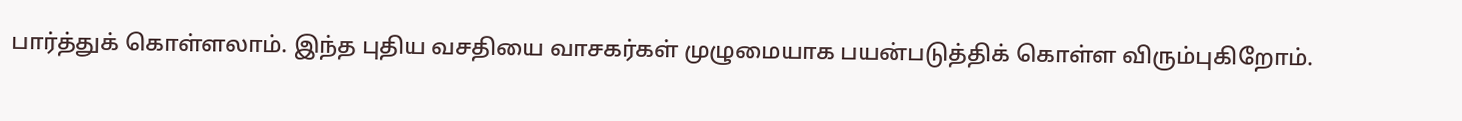பார்த்துக் கொள்ளலாம். இந்த புதிய வசதியை வாசகர்கள் முழுமையாக பயன்படுத்திக் கொள்ள விரும்புகிறோம்.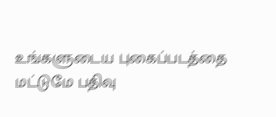உங்களுடைய புகைப்படத்தை மட்டுமே பதிவு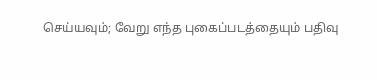செய்யவும்; வேறு எந்த புகைப்படத்தையும் பதிவு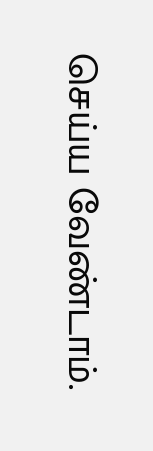செய்ய வேண்டாம்.